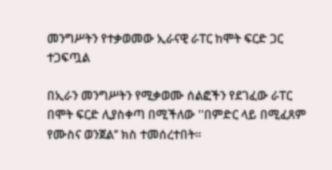መንግሥትን የተቃወመው ኢራናዊ ራፐር ከሞት ፍርድ ጋር ተጋፍጧል

በኢራን መንግሥትን የሚቃወሙ ሰልፎችን የደገፈው ራፐር በሞት ፍርድ ሊያስቀጣ በሚችለው ''በምድር ላይ በሚፈጸም የሙስና ወንጀል’’ ክስ ተመሰረተበት።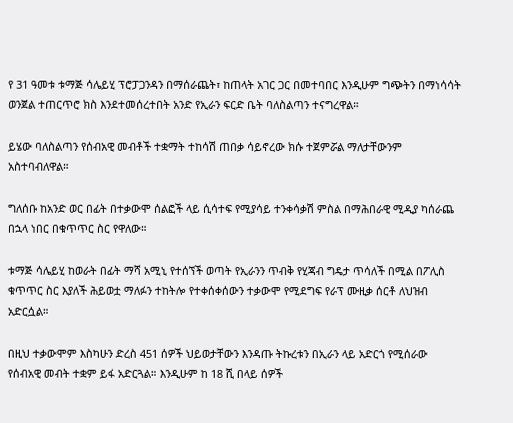የ 31 ዓመቱ ቱማጅ ሳሌይሂ ፕሮፓጋንዳን በማሰራጨት፣ ከጠላት አገር ጋር በመተባበር እንዲሁም ግጭትን በማነሳሳት ወንጀል ተጠርጥሮ ክስ እንደተመሰረተበት አንድ የኢራን ፍርድ ቤት ባለስልጣን ተናግረዋል።

ይሄው ባለስልጣን የሰብአዊ መብቶች ተቋማት ተከሳሽ ጠበቃ ሳይኖረው ክሱ ተጀምሯል ማለታቸውንም አስተባብለዋል።

ግለሰቡ ከአንድ ወር በፊት በተቃውሞ ሰልፎች ላይ ሲሳተፍ የሚያሳይ ተንቀሳቃሽ ምስል በማሕበራዊ ሚዲያ ካሰራጨ በኋላ ነበር በቁጥጥር ስር የዋለው።

ቱማጅ ሳሌይሂ ከወራት በፊት ማሻ አሚኒ የተሰኘች ወጣት የኢራንን ጥብቅ የሂጃብ ግዴታ ጥሳለች በሚል በፖሊስ ቁጥጥር ስር እያለች ሕይወቷ ማለፉን ተከትሎ የተቀሰቀሰውን ተቃውሞ የሚደግፍ የራፕ ሙዚቃ ሰርቶ ለህዝብ አድርሷል።

በዚህ ተቃውሞም እስካሁን ድረስ 451 ሰዎች ህይወታቸውን እንዳጡ ትኩረቱን በኢራን ላይ አድርጎ የሚሰራው የሰብአዊ መብት ተቋም ይፋ አድርጓል። እንዲሁም ከ 18 ሺ በላይ ሰዎች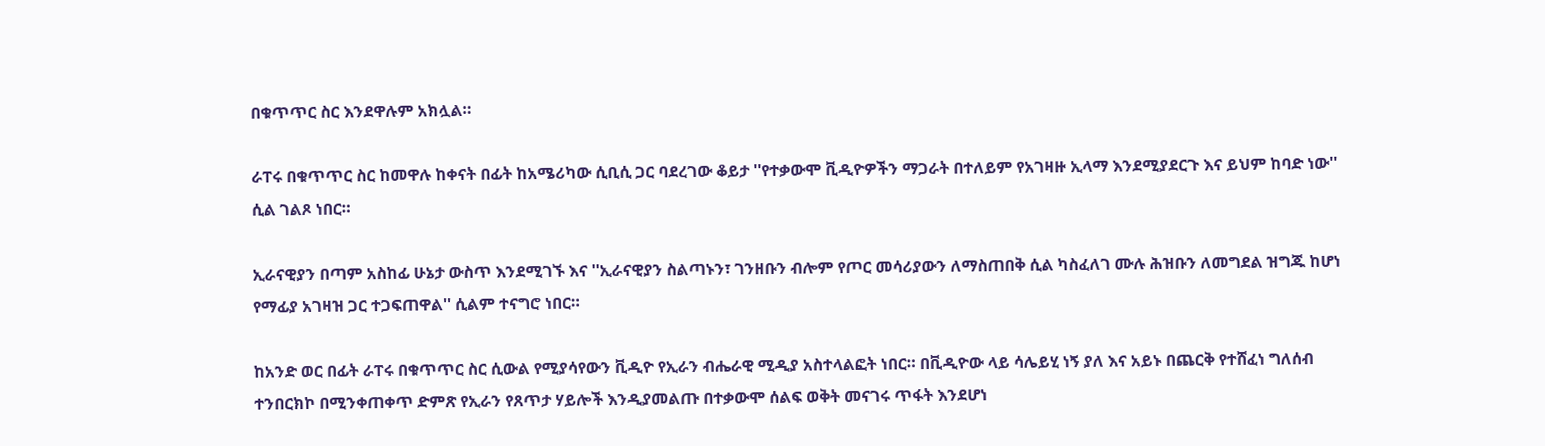በቁጥጥር ስር እንደዋሉም አክሏል።

ራፐሩ በቁጥጥር ስር ከመዋሉ ከቀናት በፊት ከአሜሪካው ሲቢሲ ጋር ባደረገው ቆይታ ''የተቃውሞ ቪዲዮዎችን ማጋራት በተለይም የአገዛዙ ኢላማ እንደሚያደርጉ እና ይህም ከባድ ነው'' ሲል ገልጾ ነበር።

ኢራናዊያን በጣም አስከፊ ሁኔታ ውስጥ እንደሚገኙ እና ''ኢራናዊያን ስልጣኑን፣ ገንዘቡን ብሎም የጦር መሳሪያውን ለማስጠበቅ ሲል ካስፈለገ ሙሉ ሕዝቡን ለመግደል ዝግጁ ከሆነ የማፊያ አገዛዝ ጋር ተጋፍጠዋል'' ሲልም ተናግሮ ነበር።

ከአንድ ወር በፊት ራፐሩ በቁጥጥር ስር ሲውል የሚያሳየውን ቪዲዮ የኢራን ብሔራዊ ሚዲያ አስተላልፎት ነበር። በቪዲዮው ላይ ሳሌይሂ ነኝ ያለ እና አይኑ በጨርቅ የተሸፈነ ግለሰብ ተንበርክኮ በሚንቀጠቀጥ ድምጽ የኢራን የጸጥታ ሃይሎች እንዲያመልጡ በተቃውሞ ሰልፍ ወቅት መናገሩ ጥፋት እንደሆነ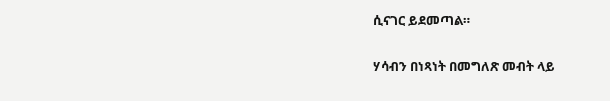ሲናገር ይደመጣል።

ሃሳብን በነጻነት በመግለጽ መብት ላይ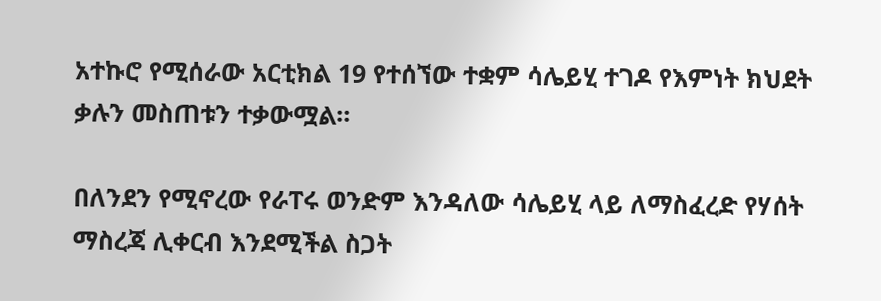አተኩሮ የሚሰራው አርቲክል 19 የተሰኘው ተቋም ሳሌይሂ ተገዶ የእምነት ክህደት ቃሉን መስጠቱን ተቃውሟል።

በለንደን የሚኖረው የራፐሩ ወንድም እንዳለው ሳሌይሂ ላይ ለማስፈረድ የሃሰት ማስረጃ ሊቀርብ እንደሚችል ስጋት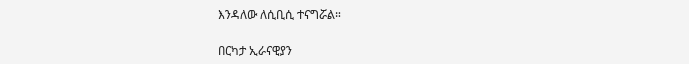እንዳለው ለሲቢሲ ተናግሯል።

በርካታ ኢራናዊያን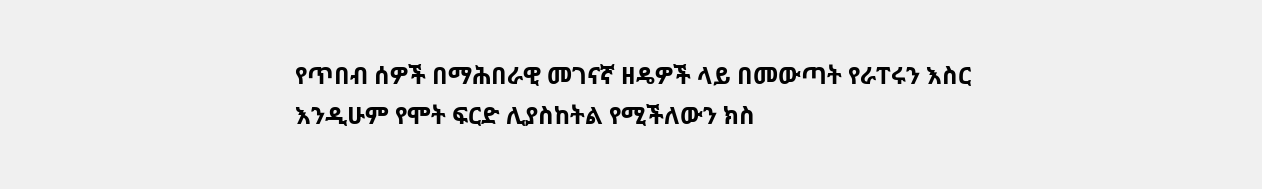የጥበብ ሰዎች በማሕበራዊ መገናኛ ዘዴዎች ላይ በመውጣት የራፐሩን እስር እንዲሁም የሞት ፍርድ ሊያስከትል የሚችለውን ክስ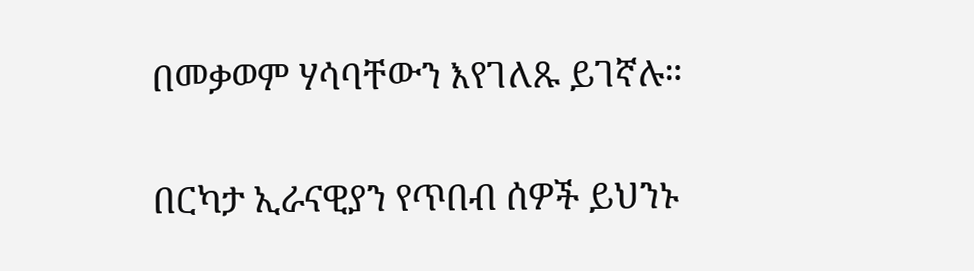በመቃወም ሃሳባቸውን እየገለጹ ይገኛሉ።

በርካታ ኢራናዊያን የጥበብ ሰዎች ይህንኑ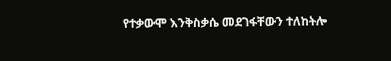የተቃውሞ እንቅስቃሴ መደገፋቸውን ተለከትሎ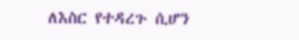ለእስር የተዳረጉ ሲሆን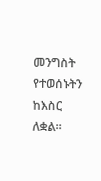መንግስት የተወሰኑትን ከእስር ለቋል።